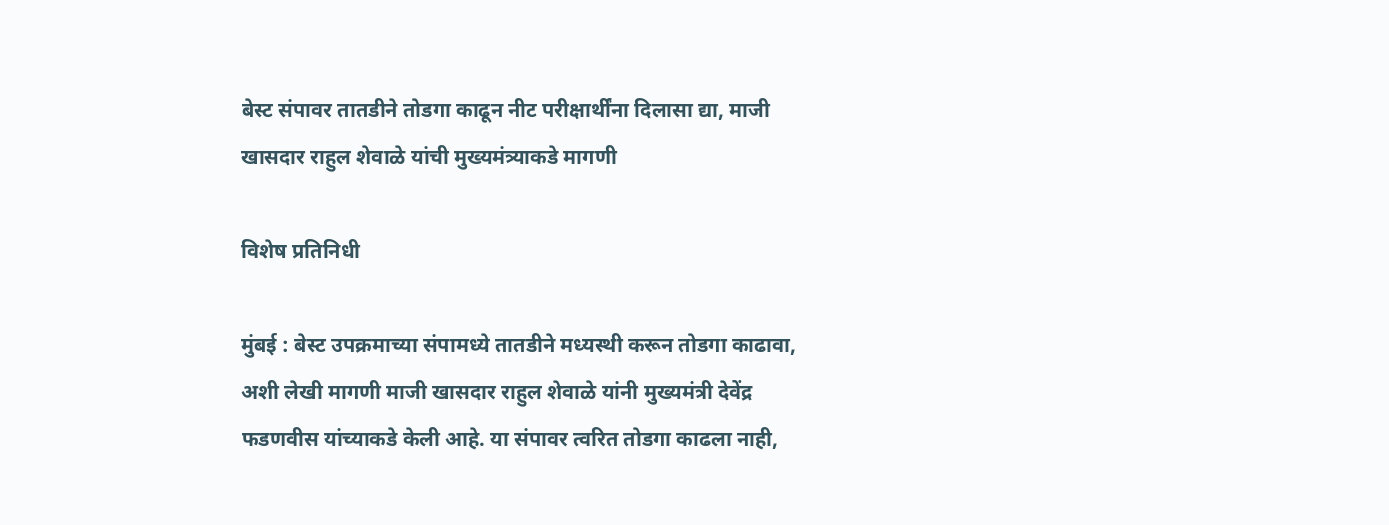बेस्ट संपावर तातडीने तोडगा काढून नीट परीक्षार्थींना दिलासा द्या, माजी खासदार राहुल शेवाळे यांची मुख्यमंत्र्याकडे मागणी

विशेष प्रतिनिधी

मुंबई : बेस्ट उपक्रमाच्या संपामध्ये तातडीने मध्यस्थी करून तोडगा काढावा, अशी लेखी मागणी माजी खासदार राहुल शेवाळे यांनी मुख्यमंत्री देवेंद्र फडणवीस यांच्याकडे केली आहे. या संपावर त्वरित तोडगा काढला नाही,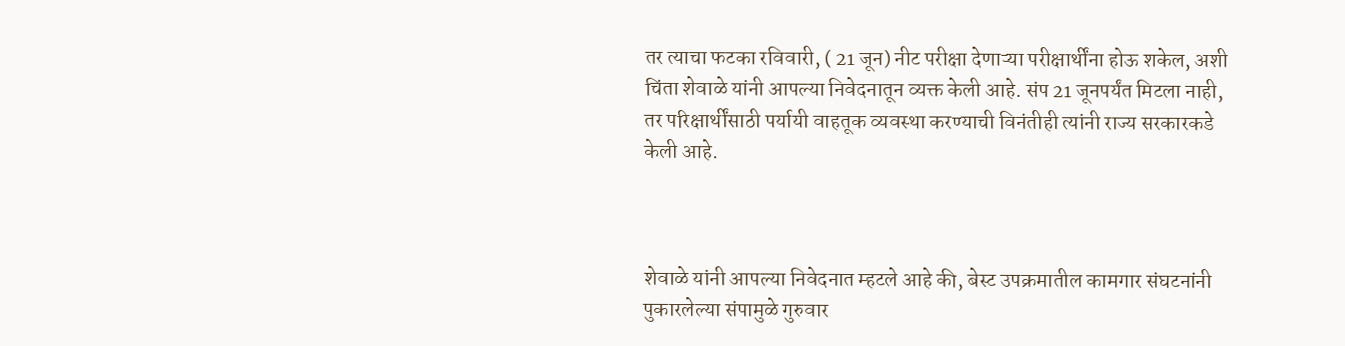तर त्याचा फटका रविवारी, ( 21 जून) नीट परीक्षा देणाऱ्या परीक्षार्थींना होऊ शकेल, अशी चिंता शेवाळे यांनी आपल्या निवेदनातून व्यक्त केली आहे. संप 21 जूनपर्यंत मिटला नाही, तर परिक्षार्थींसाठी पर्यायी वाहतूक व्यवस्था करण्याची विनंतीही त्यांनी राज्य सरकारकडे केली आहे.



शेवाळे यांनी आपल्या निवेदनात म्हटले आहे की, बेस्ट उपक्रमातील कामगार संघटनांनी पुकारलेल्या संपामुळे गुरुवार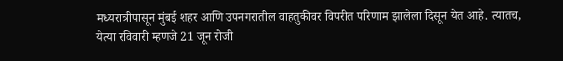मध्यरात्रीपासून मुंबई शहर आणि उपनगरातील वाहतुकीवर विपरीत परिणाम झालेला दिसून येत आहे. त्यातच, येत्या रविवारी म्हणजे 21 जून रोजी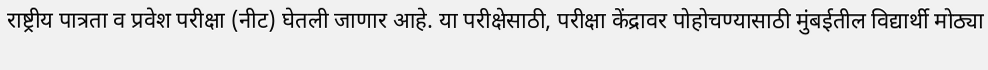राष्ट्रीय पात्रता व प्रवेश परीक्षा (नीट) घेतली जाणार आहे. या परीक्षेसाठी, परीक्षा केंद्रावर पोहोचण्यासाठी मुंबईतील विद्यार्थी मोठ्या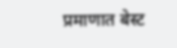प्रमाणात बेस्ट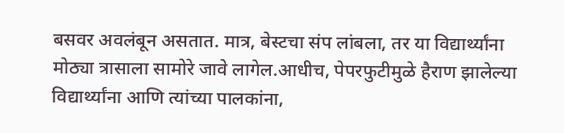बसवर अवलंबून असतात. मात्र, बेस्टचा संप लांबला, तर या विद्यार्थ्यांना मोठ्या त्रासाला सामोरे जावे लागेल.आधीच, पेपरफुटीमुळे हैराण झालेल्या विद्यार्थ्यांना आणि त्यांच्या पालकांना,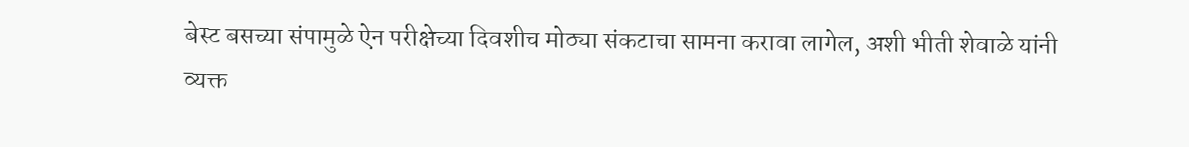बेस्ट बसच्या संपामुळे ऐन परीक्षेच्या दिवशीच मोठ्या संकटाचा सामना करावा लागेल, अशी भीती शेवाळे यांनी व्यक्त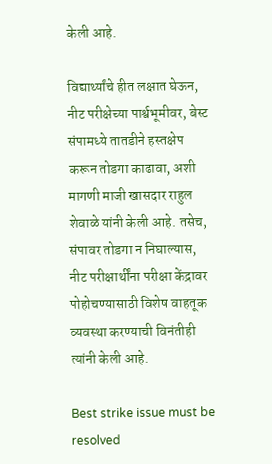केली आहे.

विद्यार्थ्यांचे हीत लक्षात घेऊन, नीट परीक्षेच्या पार्श्वभूमीवर, बेस्ट संपामध्ये तातडीने हस्तक्षेप करून तोडगा काढावा, अशी मागणी माजी खासदार राहुल शेवाळे यांनी केली आहे. तसेच, संपावर तोडगा न निघाल्यास, नीट परीक्षार्थींना परीक्षा केंद्रावर पोहोचण्यासाठी विशेष वाहतूक व्यवस्था करण्याची विनंतीही त्यांनी केली आहे.

Best strike issue must be resolved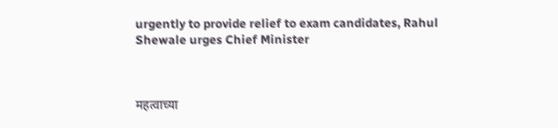urgently to provide relief to exam candidates, Rahul Shewale urges Chief Minister



महत्वाच्या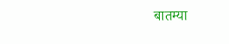बातम्या